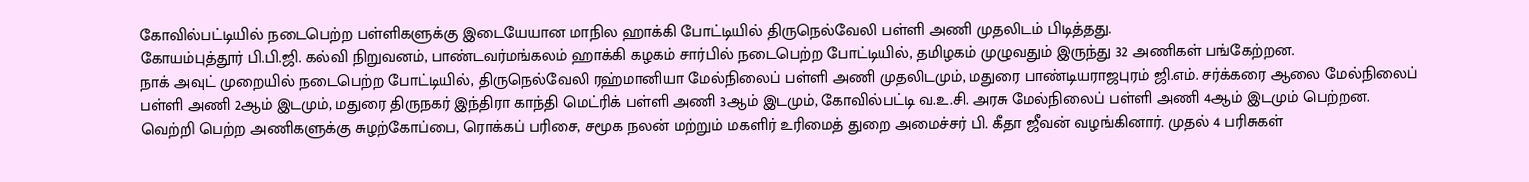கோவில்பட்டியில் நடைபெற்ற பள்ளிகளுக்கு இடையேயான மாநில ஹாக்கி போட்டியில் திருநெல்வேலி பள்ளி அணி முதலிடம் பிடித்தது.
கோயம்புத்தூர் பி.பி.ஜி. கல்வி நிறுவனம், பாண்டவர்மங்கலம் ஹாக்கி கழகம் சார்பில் நடைபெற்ற போட்டியில், தமிழகம் முழுவதும் இருந்து 32 அணிகள் பங்கேற்றன.
நாக் அவுட் முறையில் நடைபெற்ற போட்டியில், திருநெல்வேலி ரஹ்மானியா மேல்நிலைப் பள்ளி அணி முதலிடமும், மதுரை பாண்டியராஜபுரம் ஜி.எம். சர்க்கரை ஆலை மேல்நிலைப் பள்ளி அணி 2ஆம் இடமும், மதுரை திருநகர் இந்திரா காந்தி மெட்ரிக் பள்ளி அணி 3ஆம் இடமும், கோவில்பட்டி வ.உ.சி. அரசு மேல்நிலைப் பள்ளி அணி 4ஆம் இடமும் பெற்றன.
வெற்றி பெற்ற அணிகளுக்கு சுழற்கோப்பை, ரொக்கப் பரிசை, சமூக நலன் மற்றும் மகளிர் உரிமைத் துறை அமைச்சர் பி. கீதா ஜீவன் வழங்கினார். முதல் 4 பரிசுகள்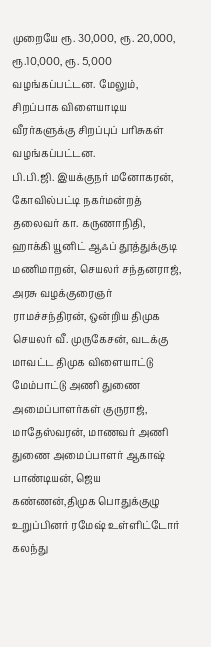முறையே ரூ. 30,000, ரூ. 20,000, ரூ.10,000, ரூ. 5,000 வழங்கப்பட்டன. மேலும், சிறப்பாக விளையாடிய வீரர்களுக்கு சிறப்புப் பரிசுகள் வழங்கப்பட்டன.
பி.பி.ஜி. இயக்குநர் மனோகரன், கோவில்பட்டி நகர்மன்றத் தலைவர் கா. கருணாநிதி, ஹாக்கி யூனிட் ஆஃப் தூத்துக்குடி மணிமாறன், செயலர் சந்தனராஜ், அரசு வழக்குரைஞர் ராமச்சந்திரன், ஒன்றிய திமுக செயலர் வீ. முருகேசன், வடக்கு மாவட்ட திமுக விளையாட்டு மேம்பாட்டு அணி துணை அமைப்பாளர்கள் குருராஜ், மாதேஸ்வரன், மாணவர் அணி துணை அமைப்பாளர் ஆகாஷ் பாண்டியன், ஜெய கண்ணன்,திமுக பொதுக்குழு உறுப்பினர் ரமேஷ் உள்ளிட்டோர் கலந்து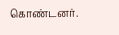கொண்டனர்.